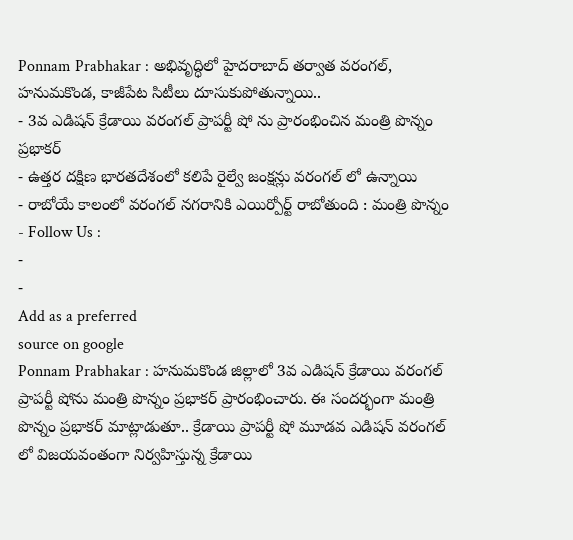Ponnam Prabhakar : అభివృద్ధిలో హైదరాబాద్ తర్వాత వరంగల్, హనుమకొండ, కాజీపేట సిటీలు దూసుకుపోతున్నాయి..
- 3వ ఎడిషన్ క్రేడాయి వరంగల్ ప్రాపర్టీ షో ను ప్రారంభించిన మంత్రి పొన్నం ప్రభాకర్
- ఉత్తర దక్షిణ భారతదేశంలో కలిపే రైల్వే జంక్షన్లు వరంగల్ లో ఉన్నాయి
- రాబోయే కాలంలో వరంగల్ నగరానికి ఎయిర్పోర్ట్ రాబోతుంది : మంత్రి పొన్నం
- Follow Us :
-
-
Add as a preferred
source on google
Ponnam Prabhakar : హనుమకొండ జిల్లాలో 3వ ఎడిషన్ క్రేడాయి వరంగల్ ప్రాపర్టీ షోను మంత్రి పొన్నం ప్రభాకర్ ప్రారంభించారు. ఈ సందర్భంగా మంత్రి పొన్నం ప్రభాకర్ మాట్లాడుతూ.. క్రేడాయి ప్రాపర్టీ షో మూడవ ఎడిషన్ వరంగల్ లో విజయవంతంగా నిర్వహిస్తున్న క్రేడాయి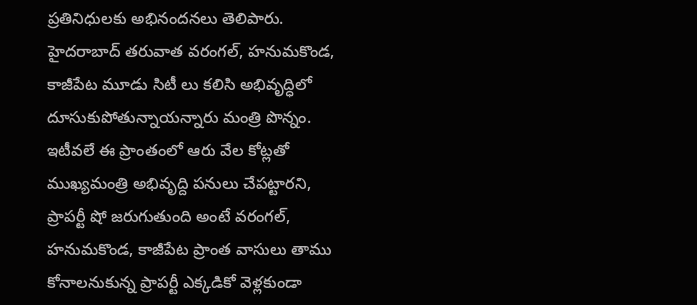ప్రతినిధులకు అభినందనలు తెలిపారు. హైదరాబాద్ తరువాత వరంగల్, హనుమకొండ, కాజీపేట మూడు సిటీ లు కలిసి అభివృద్ధిలో దూసుకుపోతున్నాయన్నారు మంత్రి పొన్నం. ఇటీవలే ఈ ప్రాంతంలో ఆరు వేల కోట్లతో ముఖ్యమంత్రి అభివృద్ది పనులు చేపట్టారని, ప్రాపర్టీ షో జరుగుతుంది అంటే వరంగల్, హనుమకొండ, కాజీపేట ప్రాంత వాసులు తాము కోనాలనుకున్న ప్రాపర్టీ ఎక్కడికో వెళ్లకుండా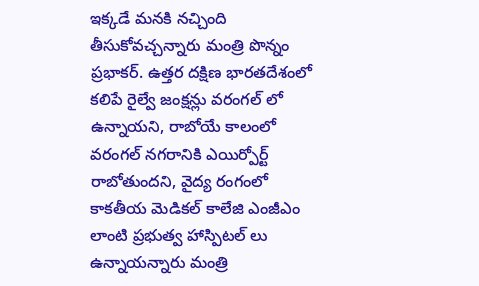ఇక్కడే మనకి నచ్చింది తీసుకోవచ్చన్నారు మంత్రి పొన్నం ప్రభాకర్. ఉత్తర దక్షిణ భారతదేశంలో కలిపే రైల్వే జంక్షన్లు వరంగల్ లో ఉన్నాయని, రాబోయే కాలంలో వరంగల్ నగరానికి ఎయిర్పోర్ట్ రాబోతుందని, వైద్య రంగంలో కాకతీయ మెడికల్ కాలేజి ఎంజీఎం లాంటి ప్రభుత్వ హాస్పిటల్ లు ఉన్నాయన్నారు మంత్రి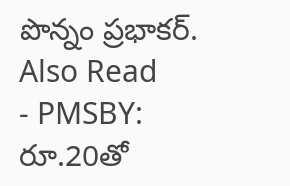పొన్నం ప్రభాకర్.
Also Read
- PMSBY: రూ.20తో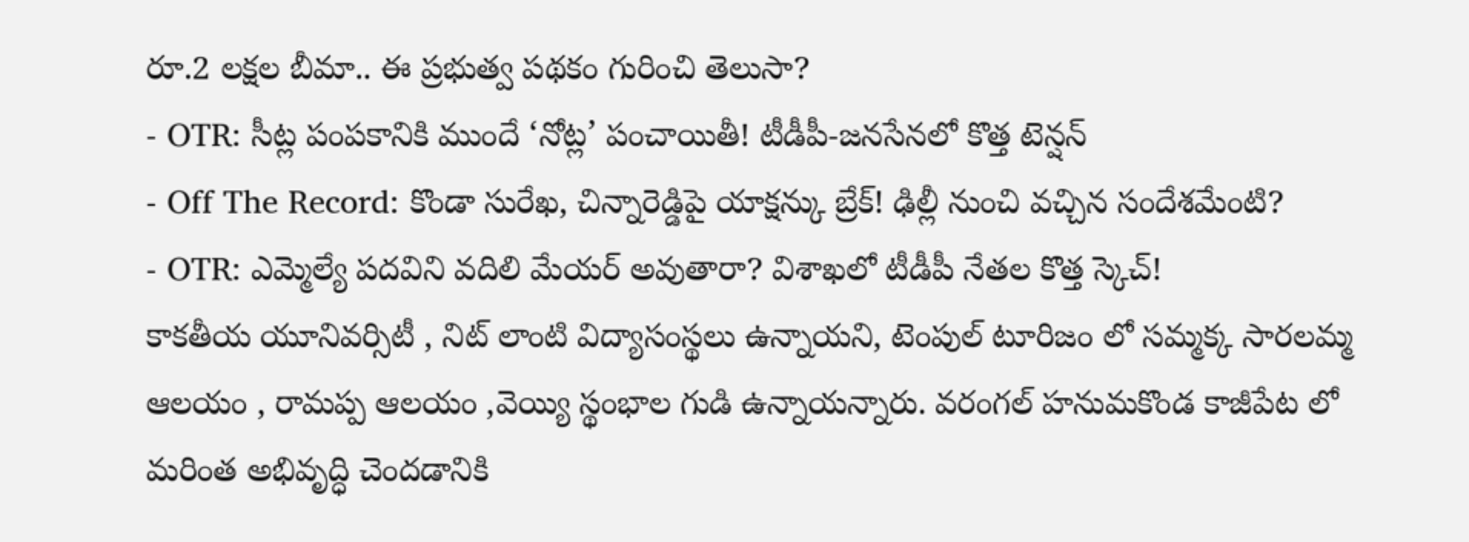రూ.2 లక్షల బీమా.. ఈ ప్రభుత్వ పథకం గురించి తెలుసా?
- OTR: సీట్ల పంపకానికి ముందే ‘నోట్ల’ పంచాయితీ! టీడీపీ-జనసేనలో కొత్త టెన్షన్
- Off The Record: కొండా సురేఖ, చిన్నారెడ్డిపై యాక్షన్కు బ్రేక్! ఢిల్లీ నుంచి వచ్చిన సందేశమేంటి?
- OTR: ఎమ్మెల్యే పదవిని వదిలి మేయర్ అవుతారా? విశాఖలో టీడీపీ నేతల కొత్త స్కెచ్!
కాకతీయ యూనివర్సిటీ , నిట్ లాంటి విద్యాసంస్థలు ఉన్నాయని, టెంపుల్ టూరిజం లో సమ్మక్క సారలమ్మ ఆలయం , రామప్ప ఆలయం ,వెయ్యి స్థంభాల గుడి ఉన్నాయన్నారు. వరంగల్ హనుమకొండ కాజీపేట లో మరింత అభివృద్ధి చెందడానికి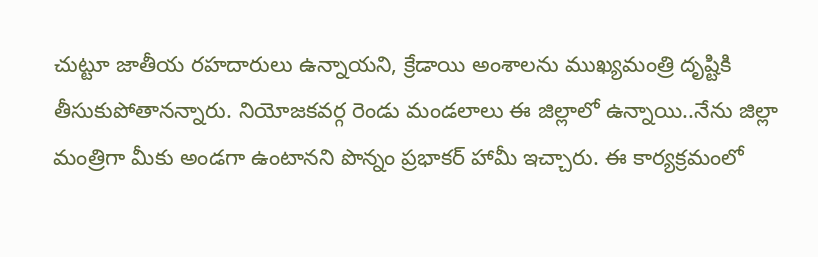చుట్టూ జాతీయ రహదారులు ఉన్నాయని, క్రేడాయి అంశాలను ముఖ్యమంత్రి దృష్టికి తీసుకుపోతానన్నారు. నియోజకవర్గ రెండు మండలాలు ఈ జిల్లాలో ఉన్నాయి..నేను జిల్లా మంత్రిగా మీకు అండగా ఉంటానని పొన్నం ప్రభాకర్ హామీ ఇచ్చారు. ఈ కార్యక్రమంలో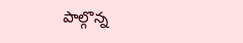పాల్గొన్న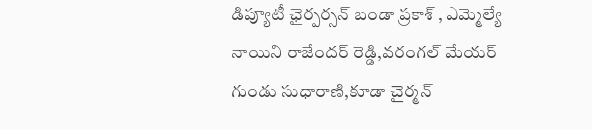డిప్యూటీ ఛైర్పర్సన్ బండా ప్రకాశ్ , ఎమ్మెల్యే నాయిని రాజేందర్ రెడ్డి,వరంగల్ మేయర్ గుండు సుధారాణి,కూడా చైర్మన్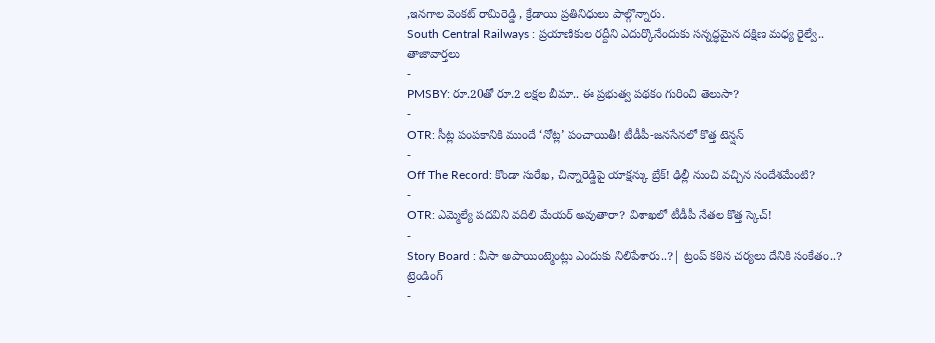,ఇనగాల వెంకట్ రామిరెడ్డి , క్రేడాయి ప్రతినిధులు పాల్గొన్నారు.
South Central Railways : ప్రయాణికుల రద్దీని ఎదుర్కొనేందుకు సన్నద్ధమైన దక్షిణ మధ్య రైల్వే..
తాజావార్తలు
-
PMSBY: రూ.20తో రూ.2 లక్షల బీమా.. ఈ ప్రభుత్వ పథకం గురించి తెలుసా?
-
OTR: సీట్ల పంపకానికి ముందే ‘నోట్ల’ పంచాయితీ! టీడీపీ-జనసేనలో కొత్త టెన్షన్
-
Off The Record: కొండా సురేఖ, చిన్నారెడ్డిపై యాక్షన్కు బ్రేక్! ఢిల్లీ నుంచి వచ్చిన సందేశమేంటి?
-
OTR: ఎమ్మెల్యే పదవిని వదిలి మేయర్ అవుతారా? విశాఖలో టీడీపీ నేతల కొత్త స్కెచ్!
-
Story Board : వీసా అపాయింట్మెంట్లు ఎందుకు నిలిపేశారు..?| ట్రంప్ కఠిన చర్యలు దేనికి సంకేతం..?
ట్రెండింగ్
-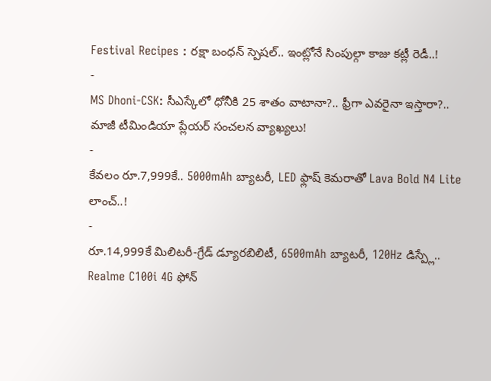Festival Recipes : రక్షా బంధన్ స్పెషల్.. ఇంట్లోనే సింపుల్గా కాజు కట్లీ రెడీ..!
-
MS Dhoni-CSK: సీఎస్కేలో ధోనీకి 25 శాతం వాటానా?.. ఫ్రీగా ఎవరైనా ఇస్తారా?.. మాజీ టీమిండియా ప్లేయర్ సంచలన వ్యాఖ్యలు!
-
కేవలం రూ.7,999కే.. 5000mAh బ్యాటరీ, LED ఫ్లాష్ కెమరాతో Lava Bold N4 Lite లాంచ్..!
-
రూ.14,999కే మిలిటరీ-గ్రేడ్ డ్యూరబిలిటీ, 6500mAh బ్యాటరీ, 120Hz డిస్ప్లే.. Realme C100i 4G ఫోన్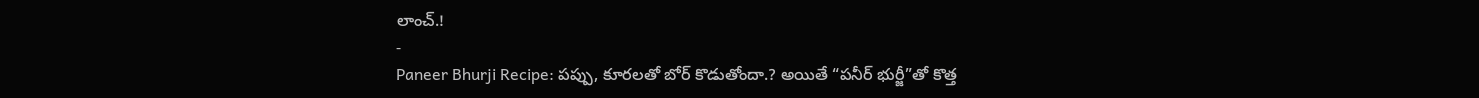లాంచ్.!
-
Paneer Bhurji Recipe: పప్పు, కూరలతో బోర్ కొడుతోందా.? అయితే “పనీర్ భుర్జీ”తో కొత్త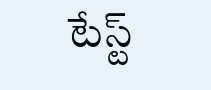టేస్ట్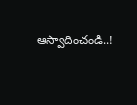ఆస్వాదించండి..!